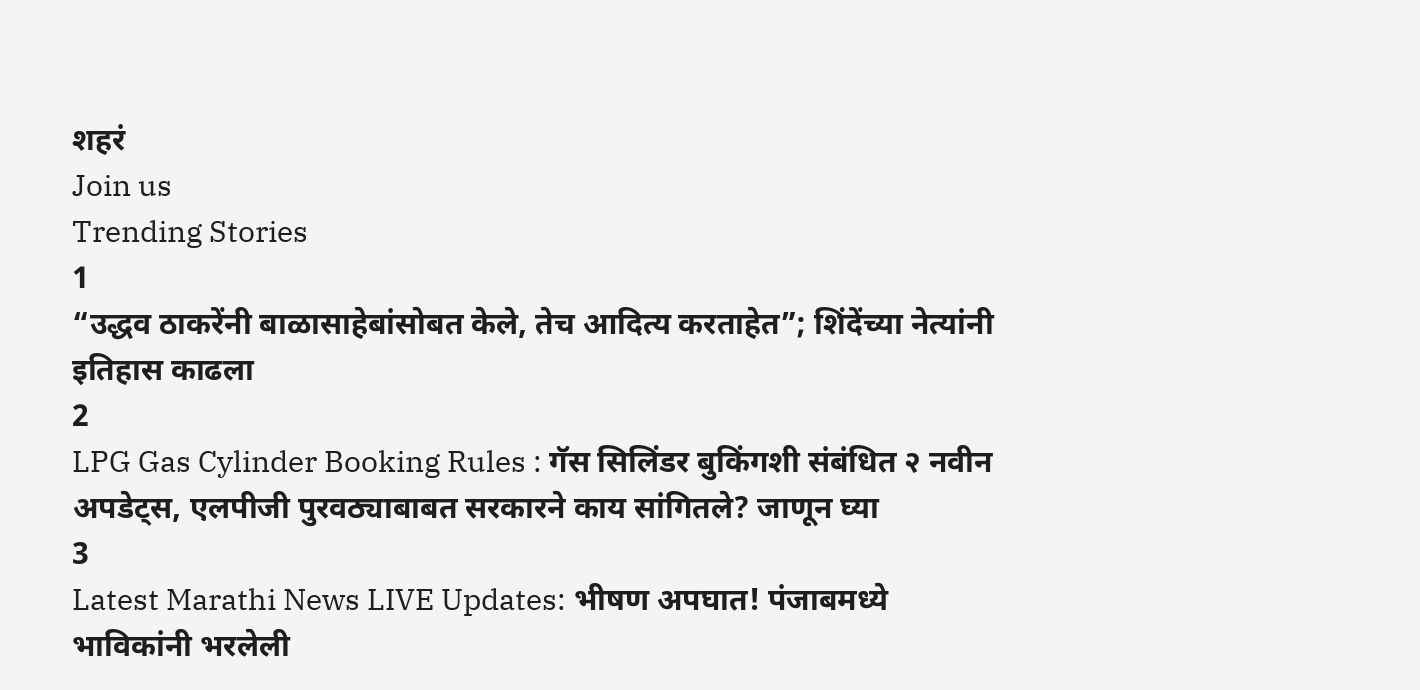शहरं
Join us
Trending Stories
1
“उद्धव ठाकरेंनी बाळासाहेबांसोबत केले, तेच आदित्य करताहेत”; शिंदेंच्या नेत्यांनी इतिहास काढला
2
LPG Gas Cylinder Booking Rules : गॅस सिलिंडर बुकिंगशी संबंधित २ नवीन अपडेट्स, एलपीजी पुरवठ्याबाबत सरकारने काय सांगितले? जाणून घ्या
3
Latest Marathi News LIVE Updates: भीषण अपघात! पंजाबमध्ये भाविकांनी भरलेली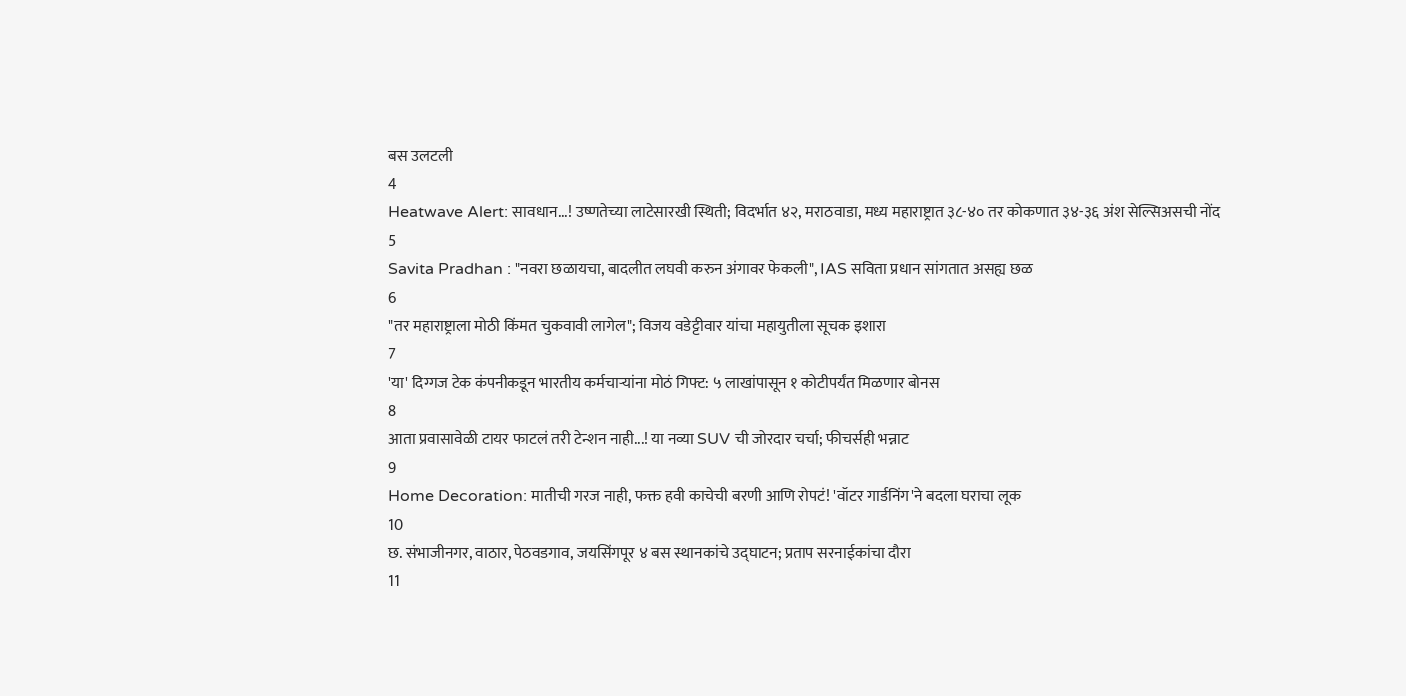बस उलटली
4
Heatwave Alert: सावधान...! उष्णतेच्या लाटेसारखी स्थिती; विदर्भात ४२, मराठवाडा, मध्य महाराष्ट्रात ३८-४० तर कोकणात ३४-३६ अंश सेल्सिअसची नोंद
5
Savita Pradhan : "नवरा छळायचा, बादलीत लघवी करुन अंगावर फेकली", IAS सविता प्रधान सांगतात असह्य छळ
6
"तर महाराष्ट्राला मोठी किंमत चुकवावी लागेल"; विजय वडेट्टीवार यांचा महायुतीला सूचक इशारा
7
'या' दिग्गज टेक कंपनीकडून भारतीय कर्मचाऱ्यांना मोठं गिफ्ट: ५ लाखांपासून १ कोटीपर्यंत मिळणार बोनस
8
आता प्रवासावेळी टायर फाटलं तरी टेन्शन नाही...! या नव्या SUV ची जोरदार चर्चा; फीचर्सही भन्नाट
9
Home Decoration: मातीची गरज नाही, फक्त हवी काचेची बरणी आणि रोपटं! 'वॉटर गार्डनिंग'ने बदला घराचा लूक
10
छ. संभाजीनगर, वाठार, पेठवडगाव, जयसिंगपूर ४ बस स्थानकांचे उद्घाटन; प्रताप सरनाईकांचा दौरा
11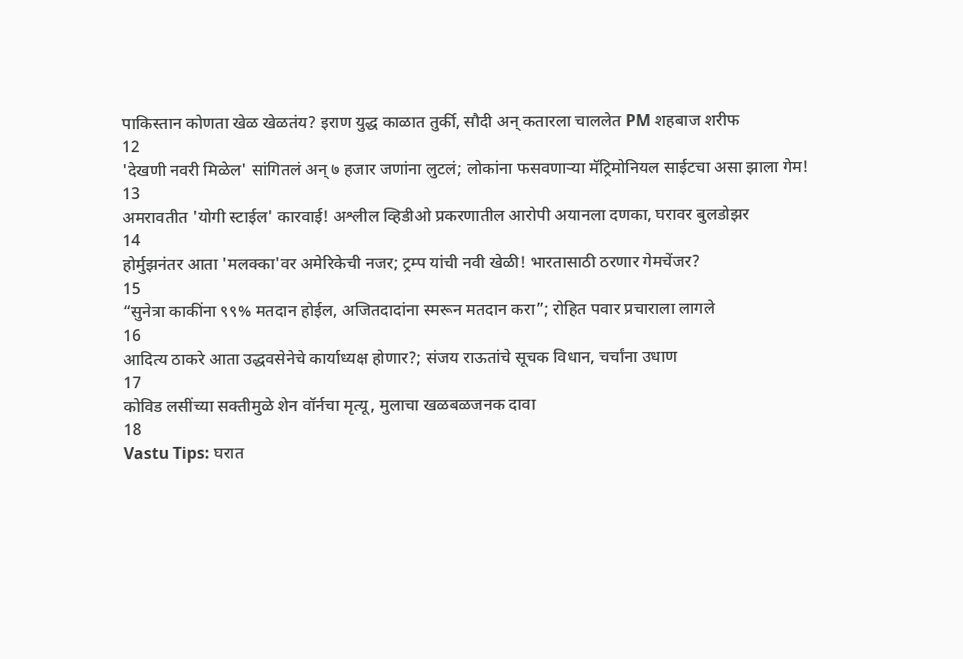पाकिस्तान कोणता खेळ खेळतंय? इराण युद्ध काळात तुर्की, सौदी अन् कतारला चाललेत PM शहबाज शरीफ
12
'देखणी नवरी मिळेल' सांगितलं अन् ७ हजार जणांना लुटलं; लोकांना फसवणाऱ्या मॅट्रिमोनियल साईटचा असा झाला गेम!
13
अमरावतीत 'योगी स्टाईल' कारवाई! अश्लील व्हिडीओ प्रकरणातील आरोपी अयानला दणका, घरावर बुलडोझर
14
होर्मुझनंतर आता 'मलक्का'वर अमेरिकेची नजर; ट्रम्प यांची नवी खेळी! भारतासाठी ठरणार गेमचेंजर?
15
“सुनेत्रा काकींना ९९% मतदान होईल, अजितदादांना स्मरून मतदान करा”; रोहित पवार प्रचाराला लागले
16
आदित्य ठाकरे आता उद्धवसेनेचे कार्याध्यक्ष होणार?; संजय राऊतांचे सूचक विधान, चर्चांना उधाण
17
कोविड लसींच्या सक्तीमुळे शेन वॉर्नचा मृत्यू, मुलाचा खळबळजनक दावा
18
Vastu Tips: घरात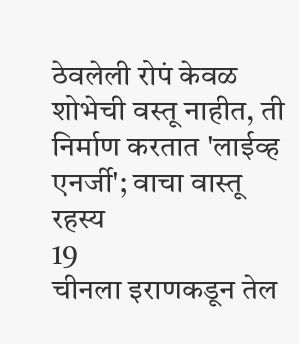ठेवलेली रोपं केवळ शोभेची वस्तू नाहीत, ती निर्माण करतात 'लाईव्ह एनर्जी'; वाचा वास्तू रहस्य
19
चीनला इराणकडून तेल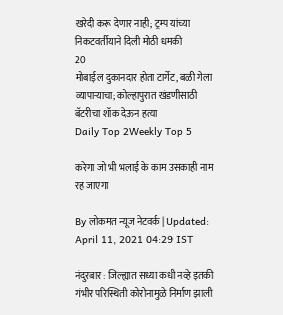खरेदी करू देणार नाही; ट्रम्प यांच्या निकटवर्तीयाने दिली मोठी धमकी
20
मोबाईल दुकानदार होता टार्गेट, बळी गेला व्यापाऱ्याचा; कोल्हापुरात खंडणीसाठी बॅटरीचा शॉक देऊन हत्या
Daily Top 2Weekly Top 5

करेगा जो भी भलाई के काम उसकाही नाम रह जाएगा

By लोकमत न्यूज नेटवर्क | Updated: April 11, 2021 04:29 IST

नंदुरबार : जिल्ह्यात सध्या कधी नव्हे इतकी गंभीर परिस्थिती कोरोनामुळे निर्माण झाली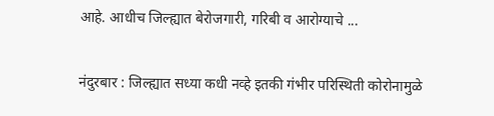आहे. आधीच जिल्ह्यात बेरोजगारी, गरिबी व आरोग्याचे ...

नंदुरबार : जिल्ह्यात सध्या कधी नव्हे इतकी गंभीर परिस्थिती कोरोनामुळे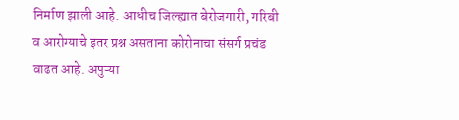निर्माण झाली आहे. आधीच जिल्ह्यात बेरोजगारी, गरिबी व आरोग्याचे इतर प्रश्न असताना कोरोनाचा संसर्ग प्रचंड वाढत आहे. अपुऱ्या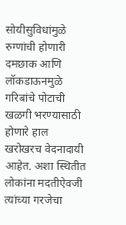सोयीसुविधांमुळे रुग्णांची होणारी दमछाक आणि लॉकडाऊनमुळे गरिबांचे पोटाची खळगी भरण्यासाठी होणारे हाल खरोखरच वेदनादायी आहेत. अशा स्थितीत लोकांना मदतीऐवजी त्यांच्या गरजेचा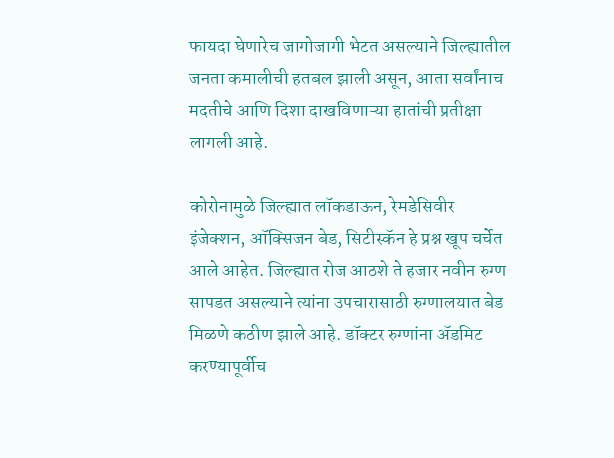फायदा घेणारेच जागोजागी भेटत असल्याने जिल्ह्यातील जनता कमालीची हतबल झाली असून, आता सर्वांनाच मदतीचे आणि दिशा दाखविणाऱ्या हातांची प्रतीक्षा लागली आहे.

कोरोनामुळे जिल्ह्यात लॉकडाऊन, रेमडेसिवीर इंजेक्शन, ऑक्सिजन बेड, सिटीस्कॅन हे प्रश्न खूप चर्चेत आले आहेत. जिल्ह्यात रोज आठशे ते हजार नवीन रुग्ण सापडत असल्याने त्यांना उपचारासाठी रुग्णालयात बेड मिळणे कठीण झाले आहे. डॉक्टर रुग्णांना ॲडमिट करण्यापूर्वीच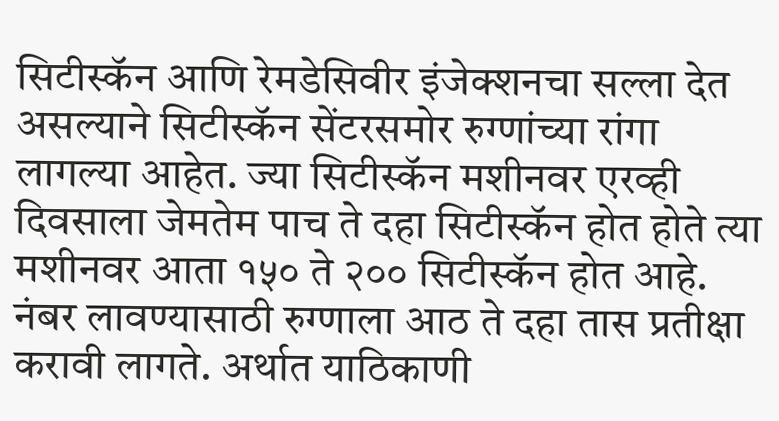सिटीस्कॅन आणि रेमडेसिवीर इंजेक्शनचा सल्ला देत असल्याने सिटीस्कॅन सेंटरसमोर रुग्णांच्या रांगा लागल्या आहेत. ज्या सिटीस्कॅन मशीनवर एरव्ही दिवसाला जेमतेम पाच ते दहा सिटीस्कॅन होत होते त्या मशीनवर आता १५० ते २०० सिटीस्कॅन होत आहे. नंबर लावण्यासाठी रुग्णाला आठ ते दहा तास प्रतीक्षा करावी लागते. अर्थात याठिकाणी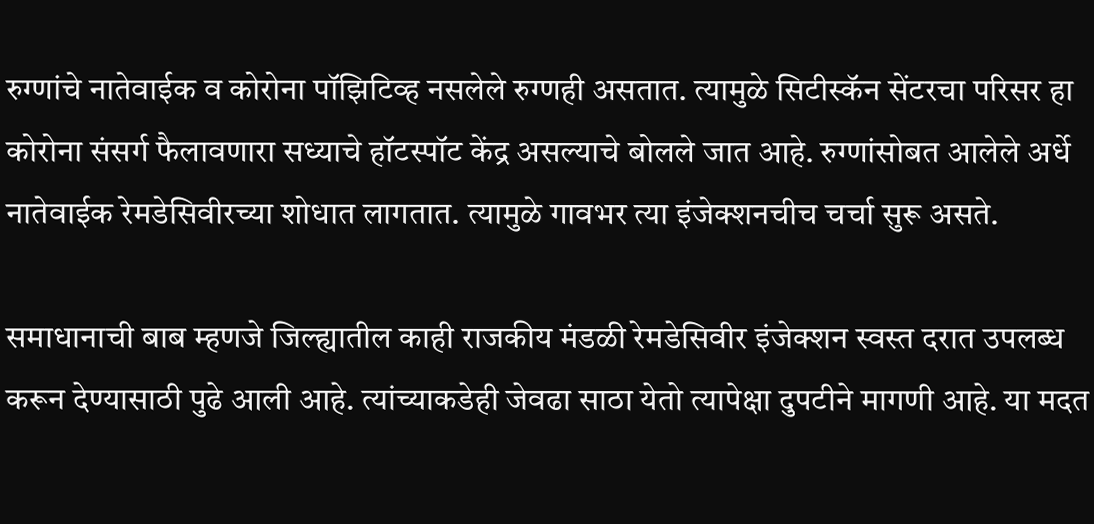रुग्णांचे नातेवाईक व कोरोना पॉझिटिव्ह नसलेले रुग्णही असतात. त्यामुळे सिटीस्कॅन सेंटरचा परिसर हा कोरोना संसर्ग फैलावणारा सध्याचे हॉटस्पॉट केंद्र असल्याचे बोलले जात आहे. रुग्णांसोबत आलेले अर्धे नातेवाईक रेमडेसिवीरच्या शोधात लागतात. त्यामुळे गावभर त्या इंजेक्शनचीच चर्चा सुरू असते.

समाधानाची बाब म्हणजे जिल्ह्यातील काही राजकीय मंडळी रेमडेसिवीर इंजेक्शन स्वस्त दरात उपलब्ध करून देण्यासाठी पुढे आली आहे. त्यांच्याकडेही जेवढा साठा येतो त्यापेक्षा दुपटीने मागणी आहे. या मदत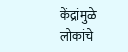केंद्रांमुळे लोकांचे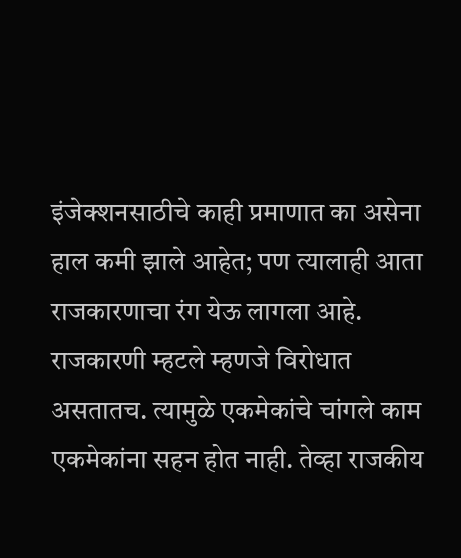इंजेक्शनसाठीचे काही प्रमाणात का असेना हाल कमी झाले आहेत; पण त्यालाही आता राजकारणाचा रंग येऊ लागला आहे. राजकारणी म्हटले म्हणजे विरोधात असतातच. त्यामुळे एकमेकांचे चांगले काम एकमेकांना सहन होत नाही. तेव्हा राजकीय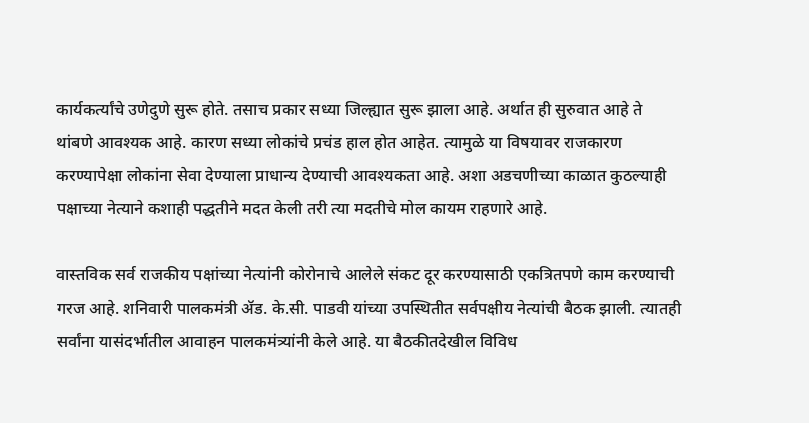कार्यकर्त्यांचे उणेदुणे सुरू होते. तसाच प्रकार सध्या जिल्ह्यात सुरू झाला आहे. अर्थात ही सुरुवात आहे ते थांबणे आवश्यक आहे. कारण सध्या लोकांचे प्रचंड हाल होत आहेत. त्यामुळे या विषयावर राजकारण करण्यापेक्षा लोकांना सेवा देण्याला प्राधान्य देण्याची आवश्यकता आहे. अशा अडचणीच्या काळात कुठल्याही पक्षाच्या नेत्याने कशाही पद्धतीने मदत केली तरी त्या मदतीचे मोल कायम राहणारे आहे.

वास्तविक सर्व राजकीय पक्षांच्या नेत्यांनी कोरोनाचे आलेले संकट दूर करण्यासाठी एकत्रितपणे काम करण्याची गरज आहे. शनिवारी पालकमंत्री ॲड. के.सी. पाडवी यांच्या उपस्थितीत सर्वपक्षीय नेत्यांची बैठक झाली. त्यातही सर्वांना यासंदर्भातील आवाहन पालकमंत्र्यांनी केले आहे. या बैठकीतदेखील विविध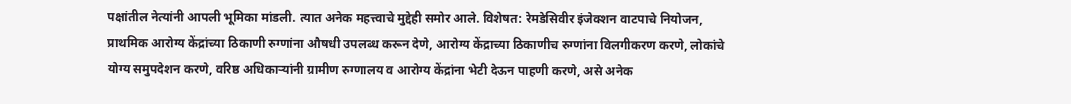पक्षांतील नेत्यांनी आपली भूमिका मांडली. त्यात अनेक महत्त्वाचे मुद्देही समोर आले. विशेषत: रेमडेसिवीर इंजेक्शन वाटपाचे नियोजन, प्राथमिक आरोग्य केंद्रांच्या ठिकाणी रुग्णांना औषधी उपलब्ध करून देणे, आरोग्य केंद्राच्या ठिकाणीच रुग्णांना विलगीकरण करणे, लोकांचे योग्य समुपदेशन करणे, वरिष्ठ अधिकाऱ्यांनी ग्रामीण रुग्णालय व आरोग्य केंद्रांना भेटी देऊन पाहणी करणे, असे अनेक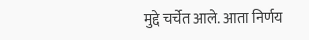मुद्दे चर्चेत आले. आता निर्णय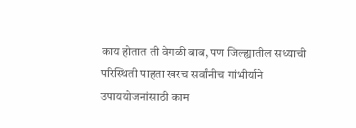काय होतात ती वेगळी बाब, पण जिल्ह्यातील सध्याची परिस्थिती पाहता खरच सर्वांनीच गांभीर्याने उपाययोजनांसाठी काम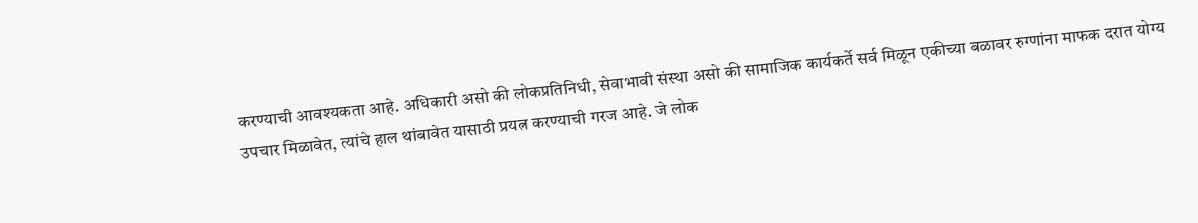करण्याची आवश्यकता आहे. अधिकारी असो की लोकप्रतिनिधी, सेवाभावी संस्था असो की सामाजिक कार्यकर्ते सर्व मिळून एकीच्या बळावर रुग्णांना माफक दरात योग्य उपचार मिळावेत, त्यांचे हाल थांबावेत यासाठी प्रयत्न करण्याची गरज आहे. जे लोक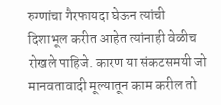रुग्णांचा गैरफायदा घेऊन त्यांची दिशाभूल करीत आहेत त्यांनाही वेळीच रोखले पाहिजे. कारण या संकटसमयी जो मानवतावादी मूल्यातून काम करील तो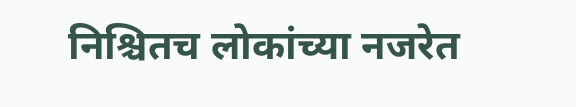निश्चितच लोकांच्या नजरेत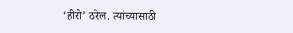‘हीरो’ ठरेल. त्यांच्यासाठी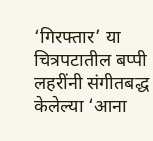‘गिरफ्तार’ या चित्रपटातील बप्पी लहरींनी संगीतबद्ध केलेल्या ‘आना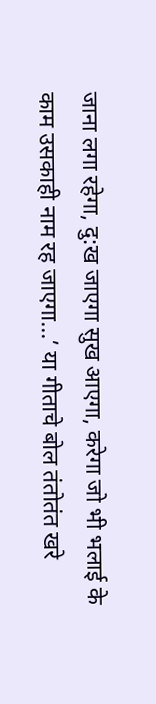जाना लगा रहेगा, दु:ख जाएगा सुख आएगा, करेगा जो भी भलाई के काम उसकाही नाम रह जाएगा...’ या गीताचे बोल तंतोतंत खरे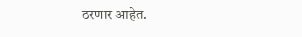ठरणार आहेत.